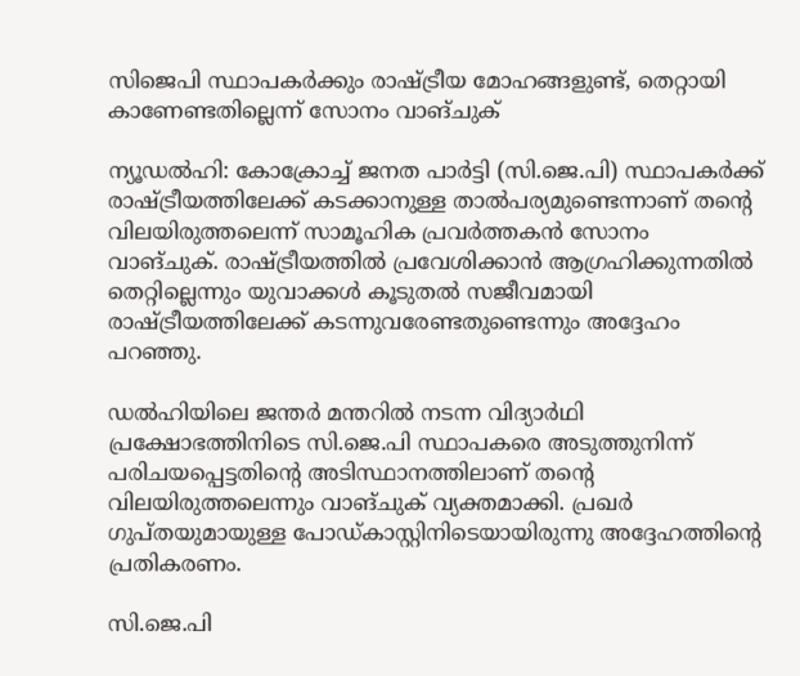സിജെപി സ്ഥാപകർക്കും രാഷ്ട്രീയ മോഹങ്ങളുണ്ട്, തെറ്റായി കാണേണ്ടതില്ലെന്ന് സോനം വാങ്ചുക്

ന്യൂഡൽഹി: കോക്രോച്ച് ജനത പാർട്ടി (സി.ജെ.പി) സ്ഥാപകർക്ക് രാഷ്ട്രീയത്തിലേക്ക് കടക്കാനുള്ള താൽപര്യമുണ്ടെന്നാണ് തന്‍റെ വിലയിരുത്തലെന്ന് സാമൂഹിക പ്രവർത്തകൻ സോനം വാങ്ചുക്. രാഷ്ട്രീയത്തിൽ പ്രവേശിക്കാൻ ആഗ്രഹിക്കുന്നതിൽ തെറ്റില്ലെന്നും യുവാക്കൾ കൂടുതൽ സജീവമായി രാഷ്ട്രീയത്തിലേക്ക് കടന്നുവരേണ്ടതുണ്ടെന്നും അദ്ദേഹം പറഞ്ഞു.

ഡൽഹിയിലെ ജന്തർ മന്തറിൽ നടന്ന വിദ്യാർഥി പ്രക്ഷോഭത്തിനിടെ സി.ജെ.പി സ്ഥാപകരെ അടുത്തുനിന്ന് പരിചയപ്പെട്ടതിന്‍റെ അടിസ്ഥാനത്തിലാണ് തന്‍റെ വിലയിരുത്തലെന്നും വാങ്ചുക് വ്യക്തമാക്കി. പ്രഖർ ഗുപ്തയുമായുള്ള പോഡ്കാസ്റ്റിനിടെയായിരുന്നു അദ്ദേഹത്തിന്‍റെ പ്രതികരണം.

സി.ജെ.പി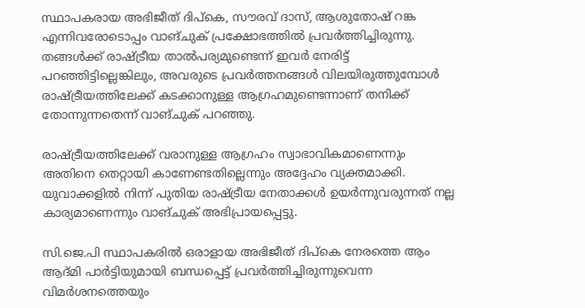സ്ഥാപകരായ അഭിജീത് ദിപ്കെ, സൗരവ് ദാസ്, ആശുതോഷ് റങ്ക എന്നിവരോടൊപ്പം വാങ്ചുക് പ്രക്ഷോഭത്തിൽ പ്രവർത്തിച്ചിരുന്നു. തങ്ങൾക്ക് രാഷ്ട്രീയ താൽപര്യമുണ്ടെന്ന് ഇവർ നേരിട്ട് പറഞ്ഞിട്ടില്ലെങ്കിലും, അവരുടെ പ്രവർത്തനങ്ങൾ വിലയിരുത്തുമ്പോൾ രാഷ്ട്രീയത്തിലേക്ക് കടക്കാനുള്ള ആഗ്രഹമുണ്ടെന്നാണ് തനിക്ക് തോന്നുന്നതെന്ന് വാങ്ചുക് പറഞ്ഞു.

രാഷ്ട്രീയത്തിലേക്ക് വരാനുള്ള ആഗ്രഹം സ്വാഭാവികമാണെന്നും അതിനെ തെറ്റായി കാണേണ്ടതില്ലെന്നും അദ്ദേഹം വ്യക്തമാക്കി. യുവാക്കളിൽ നിന്ന് പുതിയ രാഷ്ട്രീയ നേതാക്കൾ ഉയർന്നുവരുന്നത് നല്ല കാര്യമാണെന്നും വാങ്ചുക് അഭിപ്രായപ്പെട്ടു.

സി.ജെ.പി സ്ഥാപകരിൽ ഒരാളായ അഭിജീത് ദിപ്കെ നേരത്തെ ആം ആദ്മി പാർട്ടിയുമായി ബന്ധപ്പെട്ട് പ്രവർത്തിച്ചിരുന്നുവെന്ന വിമർശനത്തെയും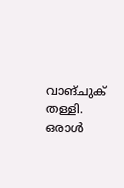വാങ്ചുക് തള്ളി. ഒരാൾ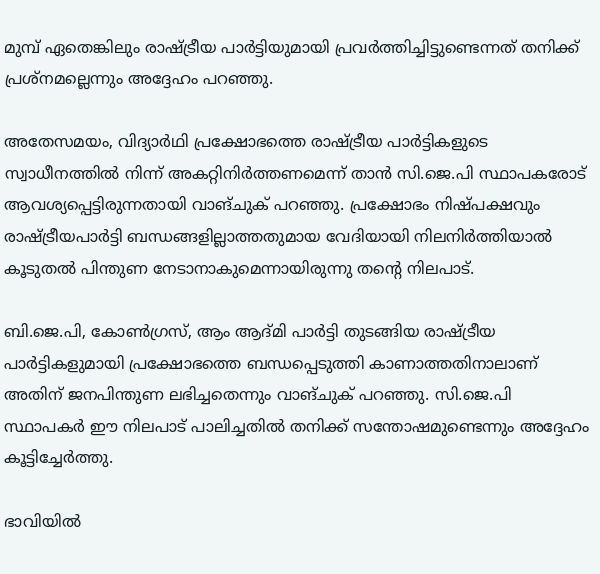മുമ്പ് ഏതെങ്കിലും രാഷ്ട്രീയ പാർട്ടിയുമായി പ്രവർത്തിച്ചിട്ടുണ്ടെന്നത് തനിക്ക് പ്രശ്നമല്ലെന്നും അദ്ദേഹം പറഞ്ഞു.

അതേസമയം, വിദ്യാർഥി പ്രക്ഷോഭത്തെ രാഷ്ട്രീയ പാർട്ടികളുടെ സ്വാധീനത്തിൽ നിന്ന് അകറ്റിനിർത്തണമെന്ന് താൻ സി.ജെ.പി സ്ഥാപകരോട് ആവശ്യപ്പെട്ടിരുന്നതായി വാങ്ചുക് പറഞ്ഞു. പ്രക്ഷോഭം നിഷ്പക്ഷവും രാഷ്ട്രീയപാർട്ടി ബന്ധങ്ങളില്ലാത്തതുമായ വേദിയായി നിലനിർത്തിയാൽ കൂടുതൽ പിന്തുണ നേടാനാകുമെന്നായിരുന്നു തന്‍റെ നിലപാട്.

ബി.ജെ.പി, കോൺഗ്രസ്, ആം ആദ്മി പാർട്ടി തുടങ്ങിയ രാഷ്ട്രീയ പാർട്ടികളുമായി പ്രക്ഷോഭത്തെ ബന്ധപ്പെടുത്തി കാണാത്തതിനാലാണ് അതിന് ജനപിന്തുണ ലഭിച്ചതെന്നും വാങ്ചുക് പറഞ്ഞു. സി.ജെ.പി സ്ഥാപകർ ഈ നിലപാട് പാലിച്ചതിൽ തനിക്ക് സന്തോഷമുണ്ടെന്നും അദ്ദേഹം കൂട്ടിച്ചേർത്തു.

ഭാവിയിൽ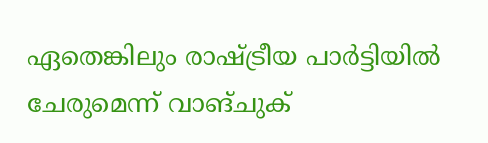ഏതെങ്കിലും രാഷ്ട്രീയ പാർട്ടിയിൽ ചേരുമെന്ന് വാങ്ചുക്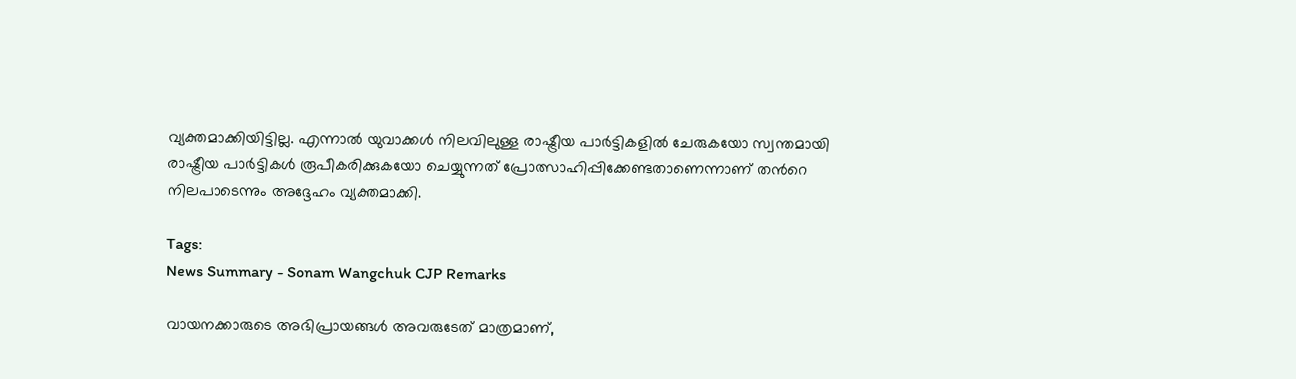വ്യക്തമാക്കിയിട്ടില്ല. എന്നാൽ യുവാക്കൾ നിലവിലുള്ള രാഷ്ട്രീയ പാർട്ടികളിൽ ചേരുകയോ സ്വന്തമായി രാഷ്ട്രീയ പാർട്ടികൾ രൂപീകരിക്കുകയോ ചെയ്യുന്നത് പ്രോത്സാഹിപ്പിക്കേണ്ടതാണെന്നാണ് തന്‍റെ നിലപാടെന്നും അദ്ദേഹം വ്യക്തമാക്കി.

Tags:
News Summary - Sonam Wangchuk CJP Remarks

വായനക്കാരുടെ അഭിപ്രായങ്ങള്‍ അവരുടേത് മാത്രമാണ്,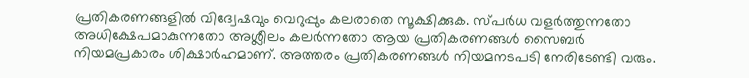പ്രതികരണങ്ങളിൽ വിദ്വേഷവും വെറുപ്പും കലരാതെ സൂക്ഷിക്കുക. സ്പർധ വളർത്തുന്നതോ അധിക്ഷേപമാകുന്നതോ അശ്ലീലം കലർന്നതോ ആയ പ്രതികരണങ്ങൾ സൈബർ നിയമപ്രകാരം ശിക്ഷാർഹമാണ്. അത്തരം പ്രതികരണങ്ങൾ നിയമനടപടി നേരിടേണ്ടി വരും.